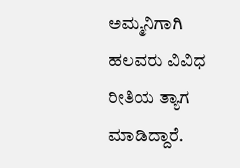ಅಮ್ಮನಿಗಾಗಿ ಹಲವರು ವಿವಿಧ ರೀತಿಯ ತ್ಯಾಗ ಮಾಡಿದ್ದಾರೆ.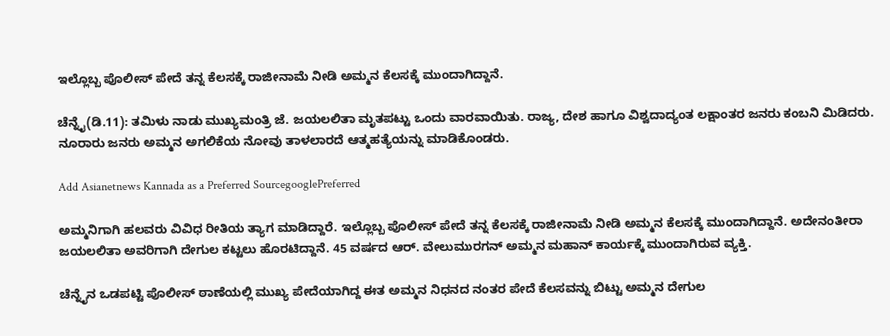ಇಲ್ಲೊಬ್ಬ ಪೊಲೀಸ್ ಪೇದೆ ತನ್ನ ಕೆಲಸಕ್ಕೆ ರಾಜೀನಾಮೆ ನೀಡಿ ಅಮ್ಮನ ಕೆಲಸಕ್ಕೆ ಮುಂದಾಗಿದ್ದಾನೆ.

ಚೆನ್ನೈ(ಡಿ.11): ತಮಿಳು ನಾಡು ಮುಖ್ಯಮಂತ್ರಿ ಜೆ. ಜಯಲಲಿತಾ ಮೃತಪಟ್ಟು ಒಂದು ವಾರವಾಯಿತು. ರಾಜ್ಯ, ದೇಶ ಹಾಗೂ ವಿಶ್ವದಾದ್ಯಂತ ಲಕ್ಷಾಂತರ ಜನರು ಕಂಬನಿ ಮಿಡಿದರು. ನೂರಾರು ಜನರು ಅಮ್ಮನ ಅಗಲಿಕೆಯ ನೋವು ತಾಳಲಾರದೆ ಆತ್ಮಹತ್ಯೆಯನ್ನು ಮಾಡಿಕೊಂಡರು.

Add Asianetnews Kannada as a Preferred SourcegooglePreferred

ಅಮ್ಮನಿಗಾಗಿ ಹಲವರು ವಿವಿಧ ರೀತಿಯ ತ್ಯಾಗ ಮಾಡಿದ್ದಾರೆ. ಇಲ್ಲೊಬ್ಬ ಪೊಲೀಸ್ ಪೇದೆ ತನ್ನ ಕೆಲಸಕ್ಕೆ ರಾಜೀನಾಮೆ ನೀಡಿ ಅಮ್ಮನ ಕೆಲಸಕ್ಕೆ ಮುಂದಾಗಿದ್ದಾನೆ. ಅದೇನಂತೀರಾ ಜಯಲಲಿತಾ ಅವರಿಗಾಗಿ ದೇಗುಲ ಕಟ್ಟಲು ಹೊರಟಿದ್ದಾನೆ. 45 ವರ್ಷದ ಆರ್. ವೇಲುಮುರಗನ್ ಅಮ್ಮನ ಮಹಾನ್ ಕಾರ್ಯಕ್ಕೆ ಮುಂದಾಗಿರುವ ವ್ಯಕ್ತಿ.

ಚೆನ್ನೈನ ಒಡಪಟ್ಟಿ ಪೊಲೀಸ್ ಠಾಣೆಯಲ್ಲಿ ಮುಖ್ಯ ಪೇದೆಯಾಗಿದ್ದ ಈತ ಅಮ್ಮನ ನಿಧನದ ನಂತರ ಪೇದೆ ಕೆಲಸವನ್ನು ಬಿಟ್ಟು ಅಮ್ಮನ ದೇಗುಲ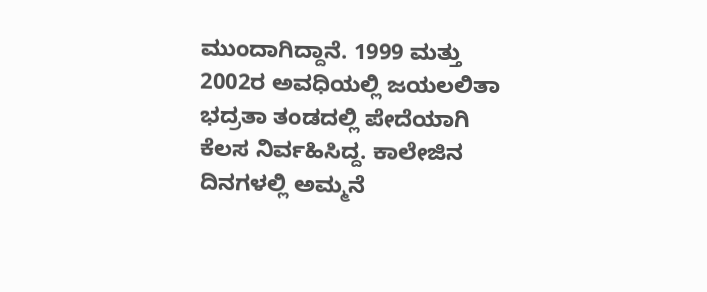ಮುಂದಾಗಿದ್ದಾನೆ. 1999 ಮತ್ತು 2002ರ ಅವಧಿಯಲ್ಲಿ ಜಯಲಲಿತಾ ಭದ್ರತಾ ತಂಡದಲ್ಲಿ ಪೇದೆಯಾಗಿ ಕೆಲಸ ನಿರ್ವಹಿಸಿದ್ದ. ಕಾಲೇಜಿನ ದಿನಗಳಲ್ಲಿ ಅಮ್ಮನೆ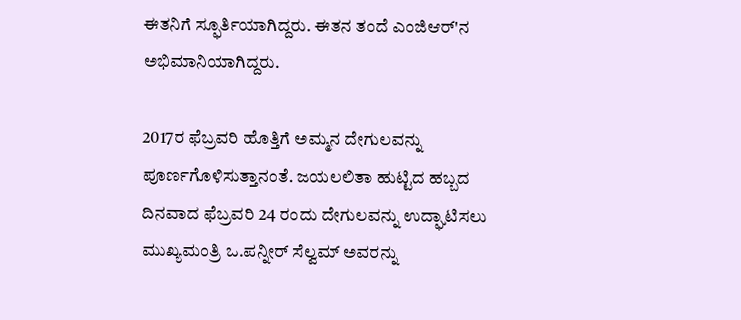ಈತನಿಗೆ ಸ್ಫೂರ್ತಿಯಾಗಿದ್ದರು. ಈತನ ತಂದೆ ಎಂಜಿಆರ್'ನ ಅಭಿಮಾನಿಯಾಗಿದ್ದರು.

2017ರ ಫೆಬ್ರವರಿ ಹೊತ್ತಿಗೆ ಅಮ್ಮನ ದೇಗುಲವನ್ನು ಪೂರ್ಣಗೊಳಿಸುತ್ತಾನಂತೆ. ಜಯಲಲಿತಾ ಹುಟ್ಟಿದ ಹಬ್ಬದ ದಿನವಾದ ಫೆಬ್ರವರಿ 24 ರಂದು ದೇಗುಲವನ್ನು ಉದ್ಘಾಟಿಸಲು ಮುಖ್ಯಮಂತ್ರಿ ಒ.ಪನ್ನೀರ್ ಸೆಲ್ವಮ್ ಅವರನ್ನು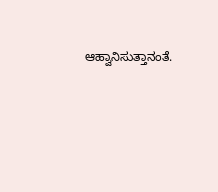ಆಹ್ವಾನಿಸುತ್ತಾನಂತೆ.